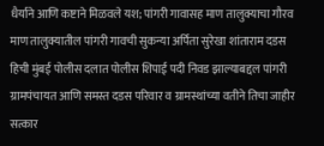धैर्याने आणि कष्टाने मिळवले यश; पांगरी गावासह माण तालुक्याचा गौरव
माण तालुक्यातील पांगरी गावची सुकन्या अर्पिता सुरेखा शांताराम दडस हिची मुंबई पोलीस दलात पोलीस शिपाई पदी निवड झाल्याबद्दल पांगरी ग्रामपंचायत आणि समस्त दडस परिवार व ग्रामस्थांच्या वतीने तिचा जाहीर सत्कार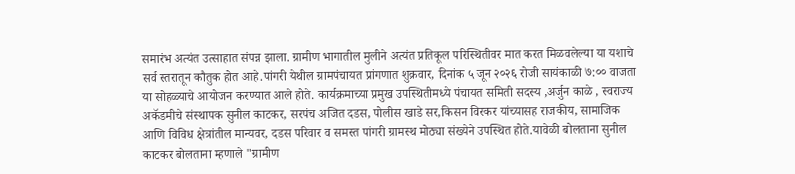समारंभ अत्यंत उत्साहात संपन्न झाला. ग्रामीण भागातील मुलीने अत्यंत प्रतिकूल परिस्थितीवर मात करत मिळवलेल्या या यशाचे सर्व स्तरातून कौतुक होत आहे.पांगरी येथील ग्रामपंचायत प्रांगणात शुक्रवार, दिनांक ५ जून २०२६ रोजी सायंकाळी ७:०० वाजता या सोहळ्याचे आयोजन करण्यात आले होते. कार्यक्रमाच्या प्रमुख उपस्थितीमध्ये पंचायत समिती सदस्य ,अर्जुन काळे , स्वराज्य अकॅडमीचे संस्थापक सुनील काटकर, सरपंच अजित दडस, पोलीस खाडे सर,किसन विरकर यांच्यासह राजकीय, सामाजिक आणि विविध क्षेत्रांतील मान्यवर, दडस परिवार व समस्त पांगरी ग्रामस्थ मोठ्या संख्येने उपस्थित होते.यावेळी बोलताना सुनील काटकर बोलताना म्हणाले "ग्रामीण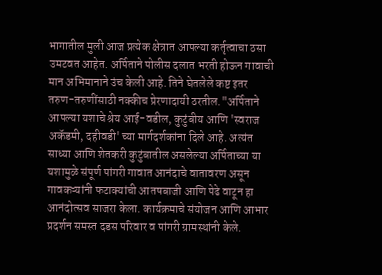भागातील मुली आज प्रत्येक क्षेत्रात आपल्या कर्तृत्वाचा ठसा उमटवत आहेत. अर्पिताने पोलीस दलात भरती होऊन गावाची मान अभिमानाने उंच केली आहे. तिने घेतलेले कष्ट इतर तरुण-तरुणींसाठी नक्कीच प्रेरणादायी ठरतील."अर्पिताने आपल्या यशाचे श्रेय आई-वडील, कुटुंबीय आणि 'स्वराज अकॅडमी, दहीवडी' च्या मार्गदर्शकांना दिले आहे. अत्यंत साध्या आणि शेतकरी कुटुंबातील असलेल्या अर्पिताच्या या यशामुळे संपूर्ण पांगरी गावात आनंदाचे वातावरण असून गावकऱ्यांनी फटाक्यांची आतषबाजी आणि पेढे वाटून हा आनंदोत्सव साजरा केला. कार्यक्रमाचे संयोजन आणि आभार प्रदर्शन समस्त दडस परिवार व पांगरी ग्रामस्थांनी केले.